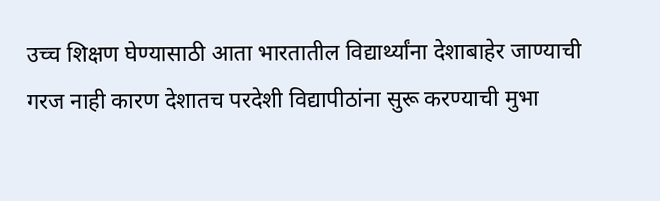उच्च शिक्षण घेण्यासाठी आता भारतातील विद्यार्थ्यांना देशाबाहेर जाण्याची गरज नाही कारण देशातच परदेशी विद्यापीठांना सुरू करण्याची मुभा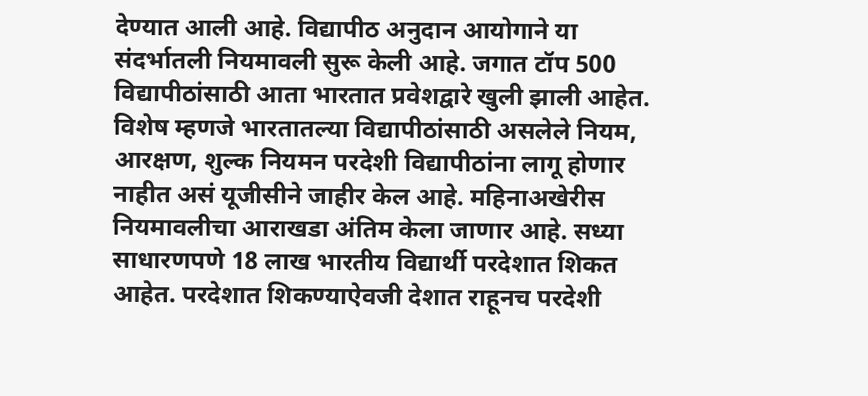देण्यात आली आहे. विद्यापीठ अनुदान आयोगाने या संदर्भातली नियमावली सुरू केली आहे. जगात टॉप 500 विद्यापीठांसाठी आता भारतात प्रवेशद्वारे खुली झाली आहेत. विशेष म्हणजे भारतातल्या विद्यापीठांसाठी असलेले नियम, आरक्षण, शुल्क नियमन परदेशी विद्यापीठांना लागू होणार नाहीत असं यूजीसीने जाहीर केल आहे. महिनाअखेरीस नियमावलीचा आराखडा अंतिम केला जाणार आहे. सध्या साधारणपणे 18 लाख भारतीय विद्यार्थी परदेशात शिकत आहेत. परदेशात शिकण्याऐवजी देशात राहूनच परदेशी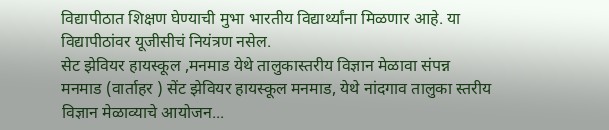विद्यापीठात शिक्षण घेण्याची मुभा भारतीय विद्यार्थ्यांना मिळणार आहे. या विद्यापीठांवर यूजीसीचं नियंत्रण नसेल.
सेट झेवियर हायस्कूल ,मनमाड येथे तालुकास्तरीय विज्ञान मेळावा संपन्न
मनमाड (वार्ताहर ) सेंट झेवियर हायस्कूल मनमाड, येथे नांदगाव तालुका स्तरीय विज्ञान मेळाव्याचे आयोजन...